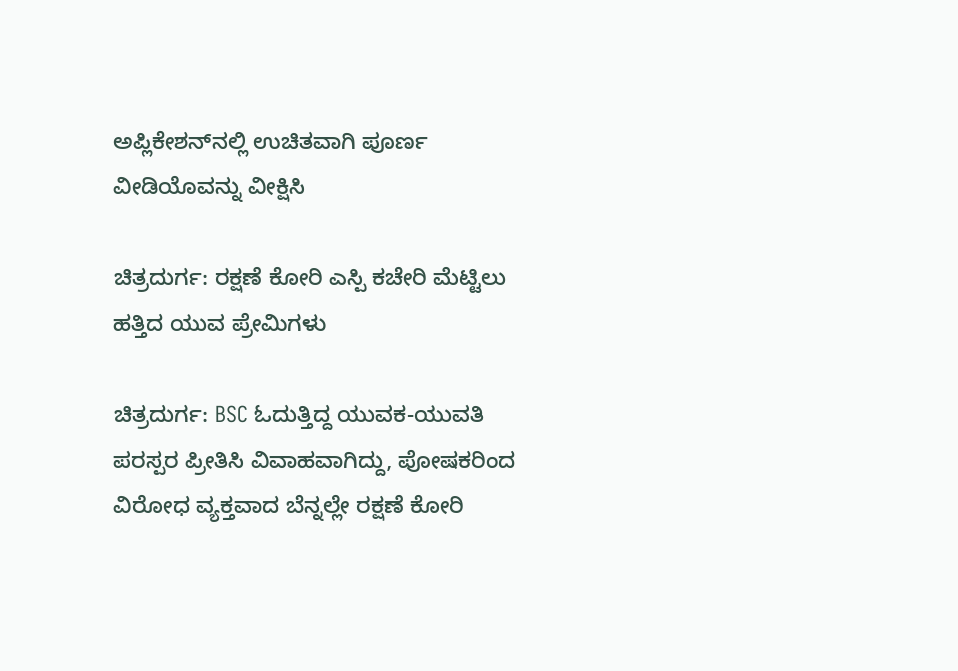ಅಪ್ಲಿಕೇಶನ್‌ನಲ್ಲಿ ಉಚಿತವಾಗಿ ಪೂರ್ಣ ವೀಡಿಯೊವನ್ನು ವೀಕ್ಷಿಸಿ

ಚಿತ್ರದುರ್ಗ: ರಕ್ಷಣೆ ಕೋರಿ ಎಸ್ಪಿ ಕಚೇರಿ ಮೆಟ್ಟಿಲು ಹತ್ತಿದ ಯುವ ಪ್ರೇಮಿಗಳು

ಚಿತ್ರದುರ್ಗ: BSC ಓದುತ್ತಿದ್ದ ಯುವಕ-ಯುವತಿ ಪರಸ್ಪರ ಪ್ರೀತಿಸಿ ವಿವಾಹವಾಗಿದ್ದು, ಪೋಷಕರಿಂದ ವಿರೋಧ ವ್ಯಕ್ತವಾದ ಬೆನ್ನಲ್ಲೇ ರಕ್ಷಣೆ ಕೋರಿ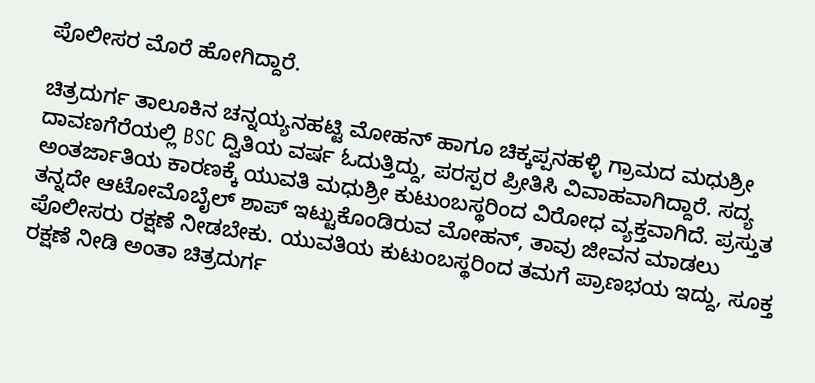ಪೊಲೀಸರ ಮೊರೆ ಹೋಗಿದ್ದಾರೆ.

ಚಿತ್ರದುರ್ಗ ತಾಲೂಕಿನ ಚನ್ನಯ್ಯನಹಟ್ಟಿ ಮೋಹನ್ ಹಾಗೂ ಚಿಕ್ಕಪ್ಪನಹಳ್ಳಿ ಗ್ರಾಮದ ಮಧುಶ್ರೀ ದಾವಣಗೆರೆಯಲ್ಲಿ BSC ದ್ವಿತಿಯ ವರ್ಷ ಓದುತ್ತಿದ್ದು, ಪರಸ್ಪರ ಪ್ರೀತಿಸಿ ವಿವಾಹವಾಗಿದ್ದಾರೆ. ಸದ್ಯ ಅಂತರ್ಜಾತಿಯ ಕಾರಣಕ್ಕೆ ಯುವತಿ ಮಧುಶ್ರೀ ಕುಟುಂಬಸ್ಥರಿಂದ ವಿರೋಧ ವ್ಯಕ್ತವಾಗಿದೆ. ಪ್ರಸ್ತುತ ತನ್ನದೇ ಆಟೋಮೊಬೈಲ್‌ ಶಾಪ್ ಇಟ್ಟುಕೊಂಡಿರುವ ಮೋಹನ್, ತಾವು ಜೀವನ‌ ಮಾಡಲು ಪೊಲೀಸರು ರಕ್ಷಣೆ ನೀಡಬೇಕು. ಯುವತಿಯ ಕುಟುಂಬಸ್ಥರಿಂದ ತಮಗೆ ಪ್ರಾಣಭಯ ಇದ್ದು, ಸೂಕ್ತ ರಕ್ಷಣೆ ನೀಡಿ ಅಂತಾ ಚಿತ್ರದುರ್ಗ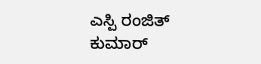ಎಸ್ಪಿ ರಂಜಿತ್ ಕುಮಾರ್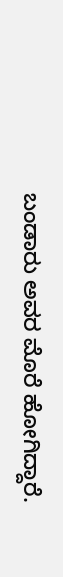ಬಂಡಾರು ಅವರ ಮೊರೆ ಹೋಗಿದ್ದಾರೆ.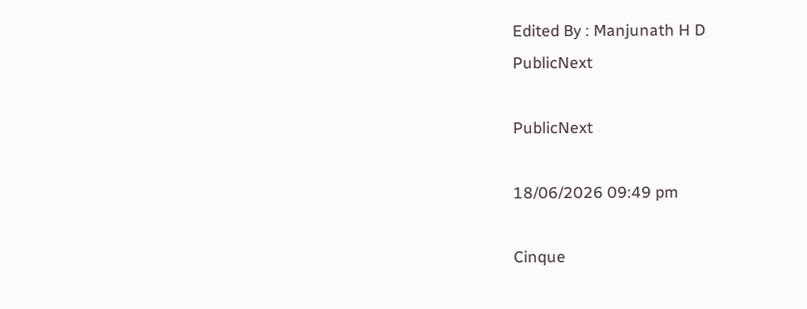Edited By : Manjunath H D
PublicNext

PublicNext

18/06/2026 09:49 pm

Cinque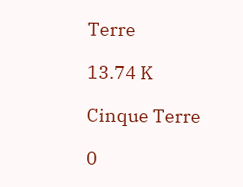Terre

13.74 K

Cinque Terre

0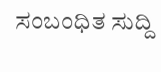ಸಂಬಂಧಿತ ಸುದ್ದಿ